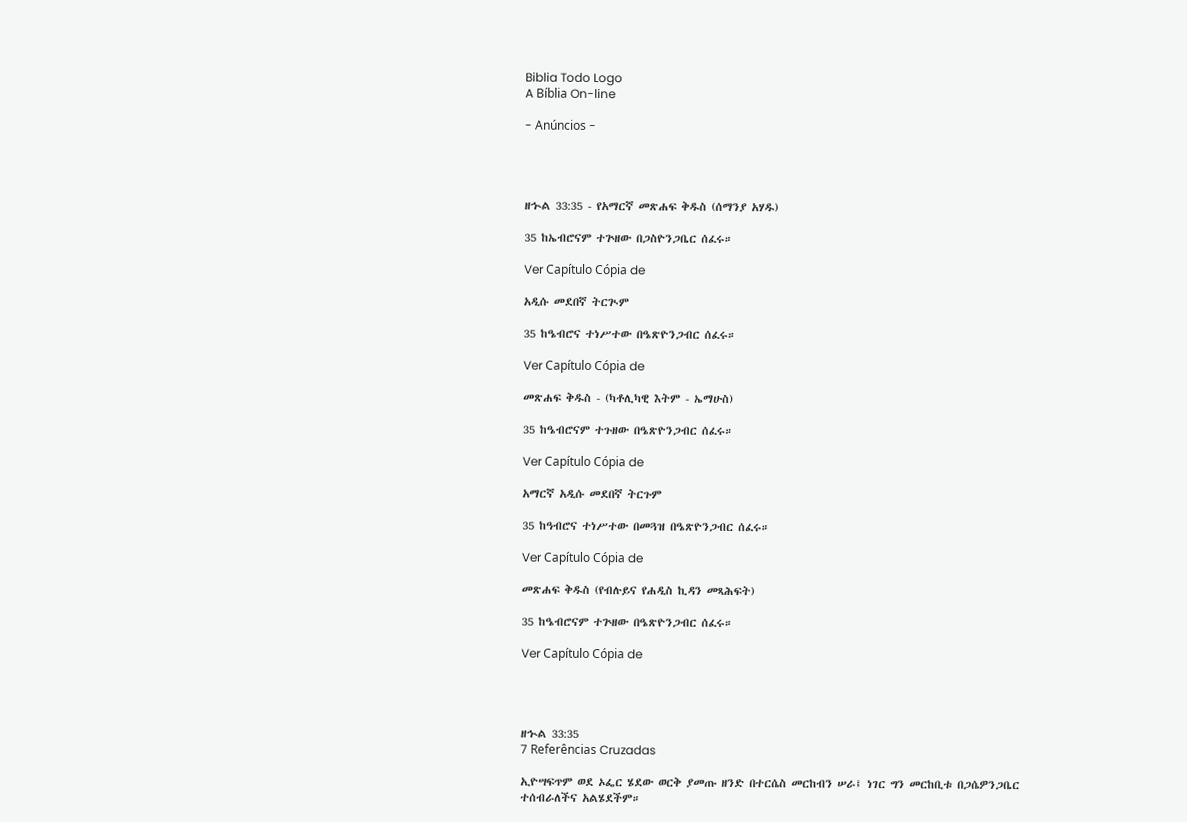Biblia Todo Logo
A Bíblia On-line

- Anúncios -




ዘኍል 33:35 - የአማርኛ መጽሐፍ ቅዱስ (ሰማንያ አሃዱ)

35 ከኤብሮናም ተጕዘው በጋስዮንጋቤር ሰፈሩ።

Ver Capítulo Cópia de

አዲሱ መደበኛ ትርጒም

35 ከዔብሮና ተነሥተው በዔጽዮንጋብር ሰፈሩ።

Ver Capítulo Cópia de

መጽሐፍ ቅዱስ - (ካቶሊካዊ እትም - ኤማሁስ)

35 ከዔብሮናም ተጉዘው በዔጽዮንጋብር ሰፈሩ።

Ver Capítulo Cópia de

አማርኛ አዲሱ መደበኛ ትርጉም

35 ከዓብሮና ተነሥተው በመጓዝ በዔጽዮንጋብር ሰፈሩ።

Ver Capítulo Cópia de

መጽሐፍ ቅዱስ (የብሉይና የሐዲስ ኪዳን መጻሕፍት)

35 ከዔብሮናም ተጕዘው በዔጽዮንጋብር ሰፈሩ።

Ver Capítulo Cópia de




ዘኍል 33:35
7 Referências Cruzadas

ኢዮሣፍጥም ወደ ኦፌር ሄደው ወርቅ ያመጡ ዘንድ በተርሴስ መርከብን ሠራ፤ ነገር ግን መርከቢቱ በጋሴዎንጋቤር ተሰብራለችና አልሄደችም።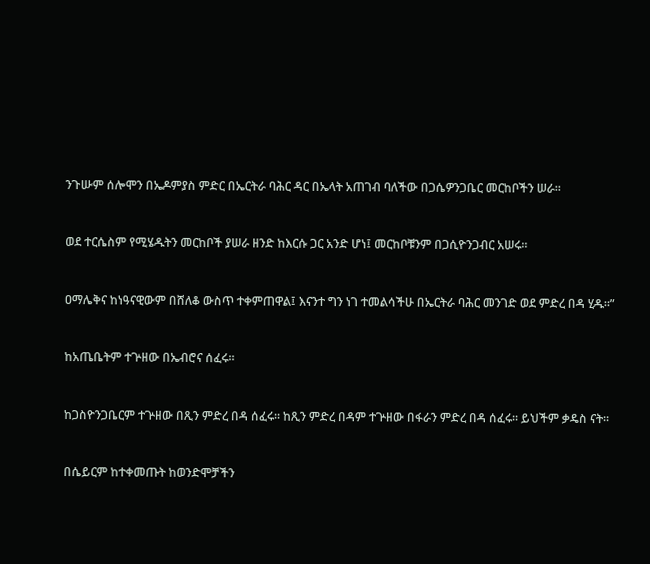ንጉሡም ሰሎሞን በኤዶምያስ ምድር በኤርትራ ባሕር ዳር በኤላት አጠገብ ባለችው በጋሴዎንጋቤር መርከቦችን ሠራ።


ወደ ተርሴስም የሚሄዱትን መርከቦች ያሠራ ዘንድ ከእርሱ ጋር አንድ ሆነ፤ መርከቦቹንም በጋሲዮንጋብር አሠሩ።


ዐማሌቅና ከነዓናዊውም በሸለቆ ውስጥ ተቀምጠዋል፤ እናንተ ግን ነገ ተመልሳችሁ በኤርትራ ባሕር መንገድ ወደ ምድረ በዳ ሂዱ።”


ከአጤቤትም ተጕዘው በኤብሮና ሰፈሩ።


ከጋስዮንጋቤርም ተጕዘው በጺን ምድረ በዳ ሰፈሩ። ከጺን ምድረ በዳም ተጕዘው በፋራን ምድረ በዳ ሰፈሩ። ይህችም ቃዴስ ናት።


በሴይርም ከተቀመጡት ከወንድሞቻችን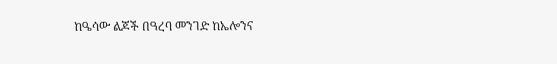ከዔሳው ልጆች በዓረባ መንገድ ከኤሎንና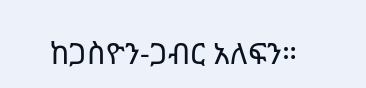ከጋስዮን-ጋብር አለፍን።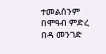ተመልሰንም በሞዓብ ምድረ በዳ መንገድ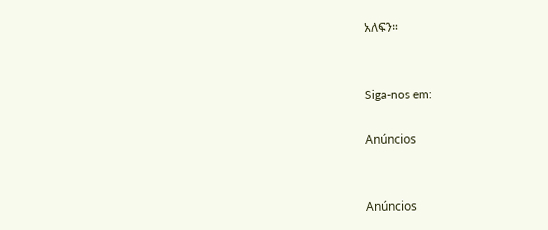አለፍን።


Siga-nos em:

Anúncios


Anúncios